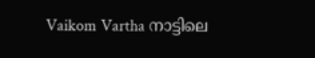Vaikom Vartha നാട്ടിലെ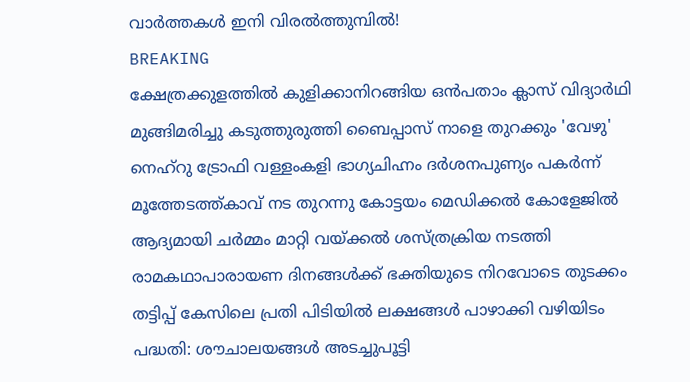വാർത്തകൾ ഇനി വിരൽത്തുമ്പിൽ!
BREAKING
ക്ഷേത്രക്കുളത്തിൽ കുളിക്കാനിറങ്ങിയ ഒൻപതാം ക്ലാസ് വിദ്യാർഥി മുങ്ങിമരിച്ചു കടുത്തുരുത്തി ബൈപ്പാസ് നാളെ തുറക്കും 'വേഴു' നെഹ്‌റു ട്രോഫി വള്ളംകളി ഭാഗ്യചിഹ്നം ദർശനപുണ്യം പകർന്ന് മൂത്തേടത്ത്കാവ് നട തുറന്നു കോട്ടയം മെഡിക്കൽ കോളേജിൽ ആദ്യമായി ചർമ്മം മാറ്റി വയ്ക്കൽ ശസ്ത്രക്രിയ നടത്തി രാമകഥാപാരായണ ദിനങ്ങൾക്ക് ഭക്തിയുടെ നിറവോടെ തുടക്കം തട്ടിപ്പ് കേസിലെ പ്രതി പിടിയിൽ ലക്ഷങ്ങൾ പാഴാക്കി വഴിയിടം പദ്ധതി: ശൗചാലയങ്ങൾ അടച്ചുപൂട്ടി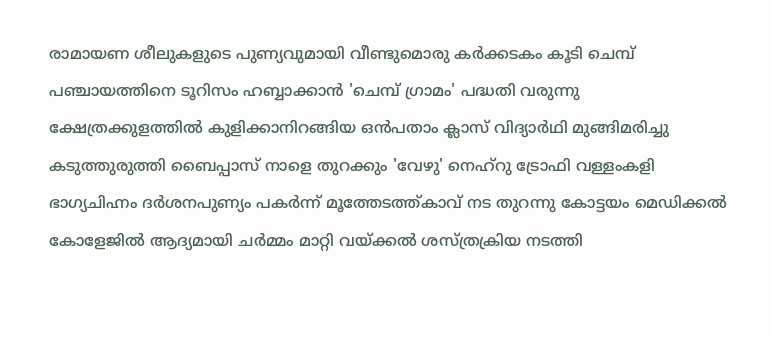രാമായണ ശീലുകളുടെ പുണ്യവുമായി വീണ്ടുമൊരു കർക്കടകം കൂടി ചെമ്പ് പഞ്ചായത്തിനെ ടൂറിസം ഹബ്ബാക്കാൻ 'ചെമ്പ് ഗ്രാമം' പദ്ധതി വരുന്നു ക്ഷേത്രക്കുളത്തിൽ കുളിക്കാനിറങ്ങിയ ഒൻപതാം ക്ലാസ് വിദ്യാർഥി മുങ്ങിമരിച്ചു കടുത്തുരുത്തി ബൈപ്പാസ് നാളെ തുറക്കും 'വേഴു' നെഹ്‌റു ട്രോഫി വള്ളംകളി ഭാഗ്യചിഹ്നം ദർശനപുണ്യം പകർന്ന് മൂത്തേടത്ത്കാവ് നട തുറന്നു കോട്ടയം മെഡിക്കൽ കോളേജിൽ ആദ്യമായി ചർമ്മം മാറ്റി വയ്ക്കൽ ശസ്ത്രക്രിയ നടത്തി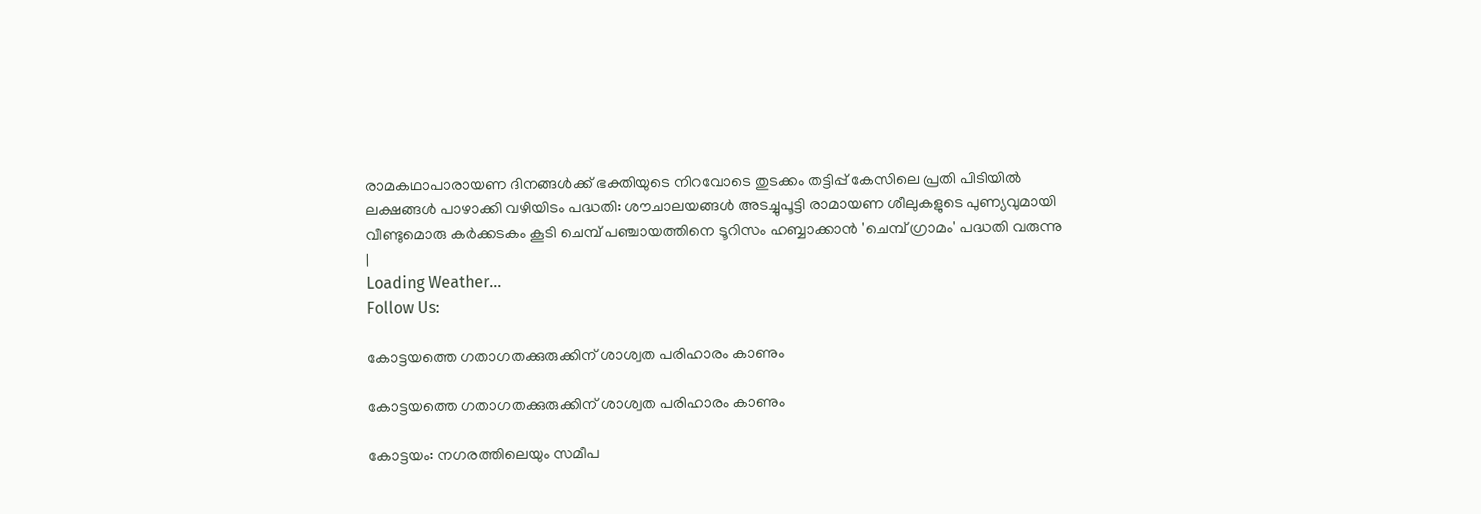രാമകഥാപാരായണ ദിനങ്ങൾക്ക് ഭക്തിയുടെ നിറവോടെ തുടക്കം തട്ടിപ്പ് കേസിലെ പ്രതി പിടിയിൽ ലക്ഷങ്ങൾ പാഴാക്കി വഴിയിടം പദ്ധതി: ശൗചാലയങ്ങൾ അടച്ചുപൂട്ടി രാമായണ ശീലുകളുടെ പുണ്യവുമായി വീണ്ടുമൊരു കർക്കടകം കൂടി ചെമ്പ് പഞ്ചായത്തിനെ ടൂറിസം ഹബ്ബാക്കാൻ 'ചെമ്പ് ഗ്രാമം' പദ്ധതി വരുന്നു
|
Loading Weather...
Follow Us:

കോട്ടയത്തെ ഗതാഗതക്കുരുക്കിന് ശാശ്വത പരിഹാരം കാണും

കോട്ടയത്തെ ഗതാഗതക്കുരുക്കിന് ശാശ്വത പരിഹാരം കാണും

കോട്ടയം: നഗരത്തിലെയും സമീപ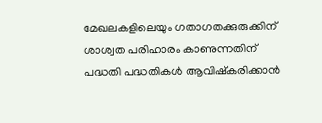മേഖലകളിലെയും ഗതാഗതക്കുരുക്കിന് ശാശ്വത പരിഹാരം കാണുന്നതിന് പദ്ധതി പദ്ധതികള്‍ ആവിഷ്കരിക്കാന്‍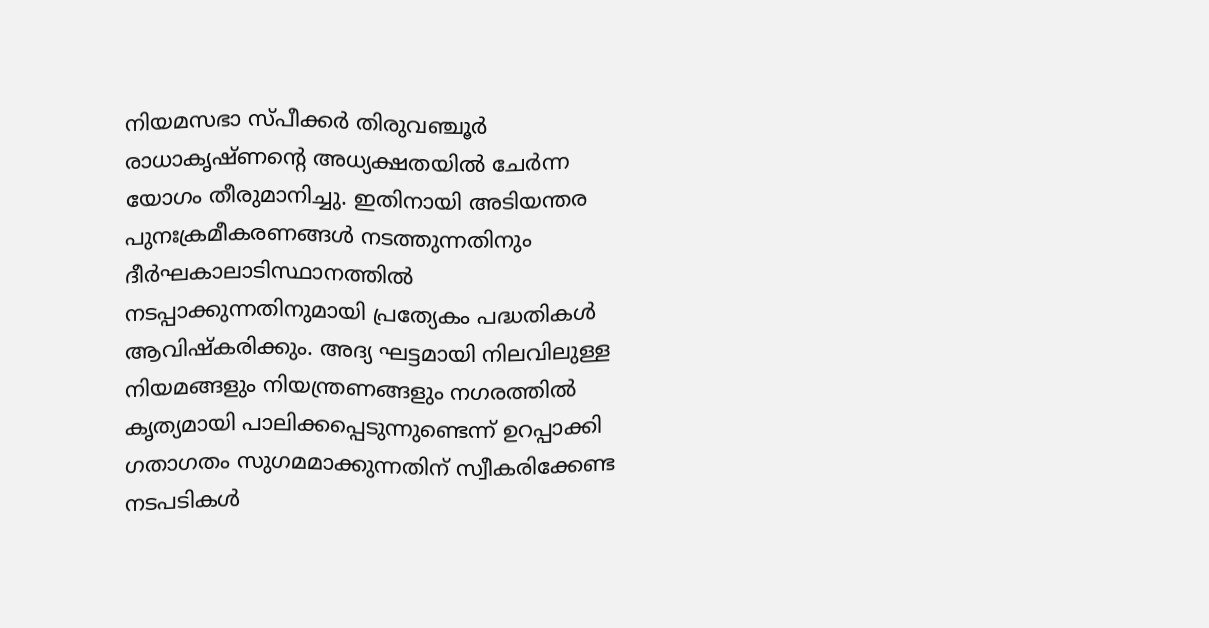നിയമസഭാ സ്പീക്കര്‍ തിരുവഞ്ചൂര്‍ രാധാകൃഷ്ണന്‍റെ അധ്യക്ഷതയില്‍ ചേര്‍ന്ന യോഗം തീരുമാനിച്ചു. ഇതിനായി അടിയന്തര പുനഃക്രമീകരണങ്ങള്‍ നടത്തുന്നതിനും ദീര്‍ഘകാലാടിസ്ഥാനത്തില്‍ നടപ്പാക്കുന്നതിനുമായി പ്രത്യേകം പദ്ധതികള്‍ ആവിഷ്കരിക്കും. അദ്യ ഘട്ടമായി നിലവിലുള്ള നിയമങ്ങളും നിയന്ത്രണങ്ങളും നഗരത്തില്‍ കൃത്യമായി പാലിക്കപ്പെടുന്നുണ്ടെന്ന് ഉറപ്പാക്കി ഗതാഗതം സുഗമമാക്കുന്നതിന് സ്വീകരിക്കേണ്ട നടപടികള്‍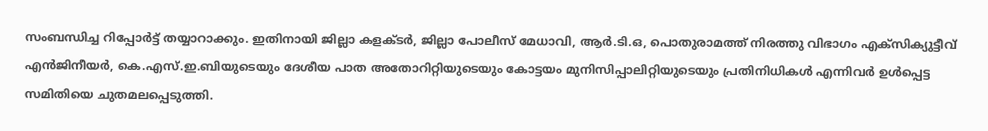സംബന്ധിച്ച റിപ്പോര്‍ട്ട് തയ്യാറാക്കും. ഇതിനായി ജില്ലാ കളക്ടര്‍, ജില്ലാ പോലീസ് മേധാവി, ആര്‍.ടി.ഒ, പൊതുരാമത്ത് നിരത്തു വിഭാഗം എക്സിക്യുട്ടീവ് എന്‍ജിനീയര്‍, കെ.എസ്.ഇ.ബിയുടെയും ദേശീയ പാത അതോറിറ്റിയുടെയും കോട്ടയം മുനിസിപ്പാലിറ്റിയുടെയും പ്രതിനിധികള്‍ എന്നിവര്‍ ഉള്‍പ്പെട്ട സമിതിയെ ചുതമലപ്പെടുത്തി.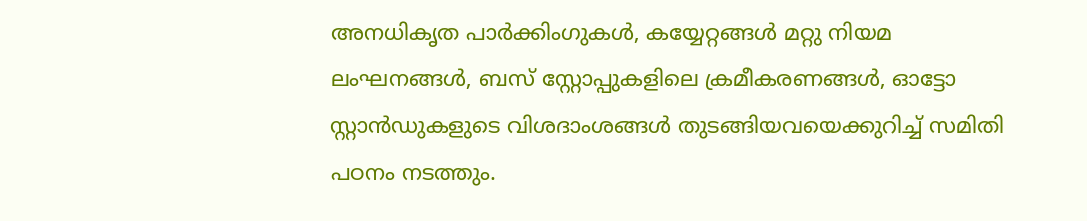അനധികൃത പാര്‍ക്കിംഗുകള്‍, കയ്യേറ്റങ്ങള്‍ മറ്റു നിയമ ലംഘനങ്ങള്‍, ബസ് സ്റ്റോപ്പുകളിലെ ക്രമീകരണങ്ങള്‍, ഓട്ടോ സ്റ്റാന്‍ഡുകളുടെ വിശദാംശങ്ങള്‍ തുടങ്ങിയവയെക്കുറിച്ച് സമിതി പഠനം നടത്തും.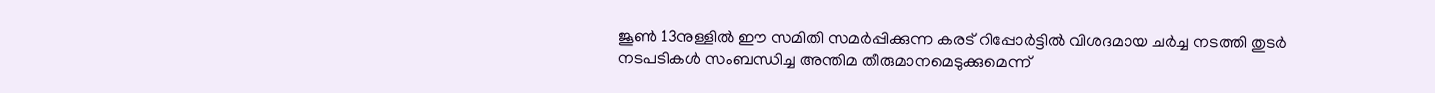ജൂണ്‍ 13നുള്ളില്‍ ഈ സമിതി സമര്‍പ്പിക്കുന്ന കരട് റിപ്പോര്‍ട്ടില്‍ വിശദമായ ചര്‍ച്ച നടത്തി തുടര്‍ നടപടികള്‍ സംബന്ധിച്ച അന്തിമ തീരുമാനമെടുക്കുമെന്ന്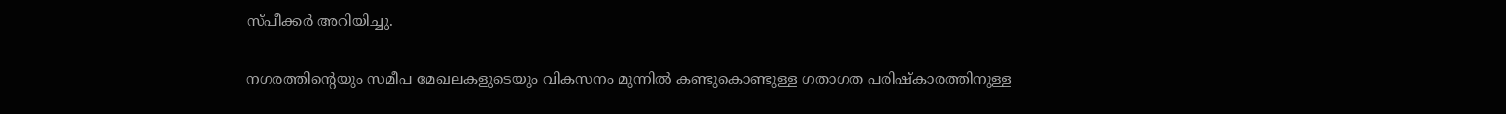സ്പീക്കര്‍ അറിയിച്ചു.

നഗരത്തിന്‍റെയും സമീപ മേഖലകളുടെയും വികസനം മുന്നില്‍ കണ്ടുകൊണ്ടുള്ള ഗതാഗത പരിഷ്കാരത്തിനുള്ള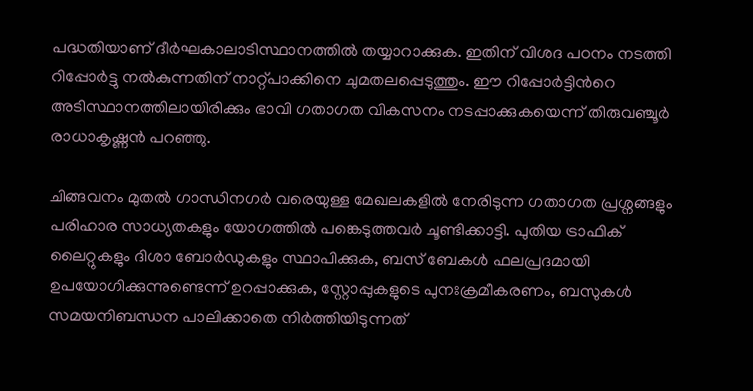പദ്ധതിയാണ് ദീര്‍ഘകാലാടിസ്ഥാനത്തില്‍ തയ്യാറാക്കുക. ഇതിന് വിശദ പഠനം നടത്തി റിപ്പോര്‍ട്ടു നല്‍കുന്നതിന് നാറ്റ്പാക്കിനെ ചുമതലപ്പെടുത്തും. ഈ റിപ്പോര്‍ട്ടിന്‍റെ അടിസ്ഥാനത്തിലായിരിക്കും ഭാവി ഗതാഗത വികസനം നടപ്പാക്കുകയെന്ന് തിരുവഞ്ചൂര്‍ രാധാകൃഷ്ണന്‍ പറഞ്ഞു.

ചിങ്ങവനം മുതല്‍ ഗാന്ധിനഗര്‍ വരെയുള്ള മേഖലകളില്‍ നേരിടുന്ന ഗതാഗത പ്രശ്നങ്ങളും പരിഹാര സാധ്യതകളും യോഗത്തില്‍ പങ്കെടുത്തവര്‍ ചൂണ്ടിക്കാട്ടി. പുതിയ ട്രാഫിക് ലൈറ്റുകളും ദിശാ ബോര്‍ഡുകളും സ്ഥാപിക്കുക, ബസ് ബേകള്‍ ഫലപ്രദമായി ഉപയോഗിക്കുന്നുണ്ടെന്ന് ഉറപ്പാക്കുക, സ്റ്റോപ്പുകളുടെ പുനഃക്രമീകരണം, ബസുകള്‍ സമയനിബന്ധന പാലിക്കാതെ നിര്‍ത്തിയിടുന്നത്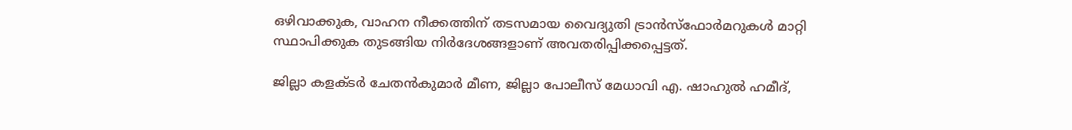ഒഴിവാക്കുക, വാഹന നീക്കത്തിന് തടസമായ വൈദ്യുതി ട്രാന്‍സ്ഫോര്‍മറുകള്‍ മാറ്റി സ്ഥാപിക്കുക തുടങ്ങിയ നിര്‍ദേശങ്ങളാണ് അവതരിപ്പിക്കപ്പെട്ടത്.

ജില്ലാ കളക്ടര്‍ ചേതന്‍കുമാര്‍ മീണ, ജില്ലാ പോലീസ് മേധാവി എ. ഷാഹുല്‍ ഹമീദ്,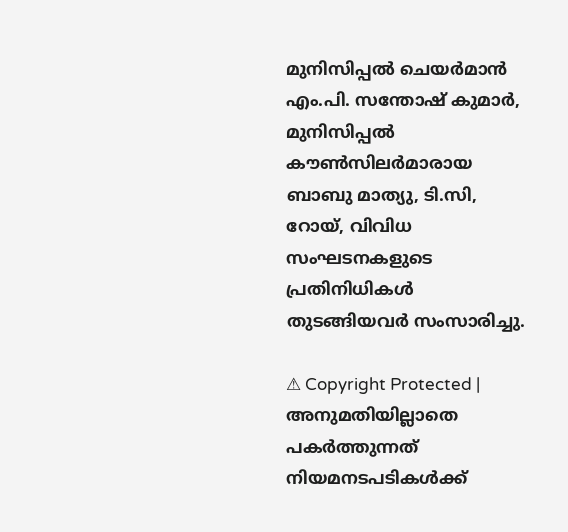മുനിസിപ്പല്‍ ചെയര്‍മാന്‍ എം.പി. സന്തോഷ് കുമാര്‍, മുനിസിപ്പല്‍ കൗണ്‍സിലര്‍മാരായ ബാബു മാത്യു, ടി.സി, റോയ്, വിവിധ സംഘടനകളുടെ പ്രതിനിധികള്‍ തുടങ്ങിയവര്‍ സംസാരിച്ചു.

⚠ Copyright Protected | അനുമതിയില്ലാതെ പകർത്തുന്നത് നിയമനടപടികൾക്ക്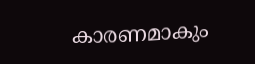കാരണമാകും